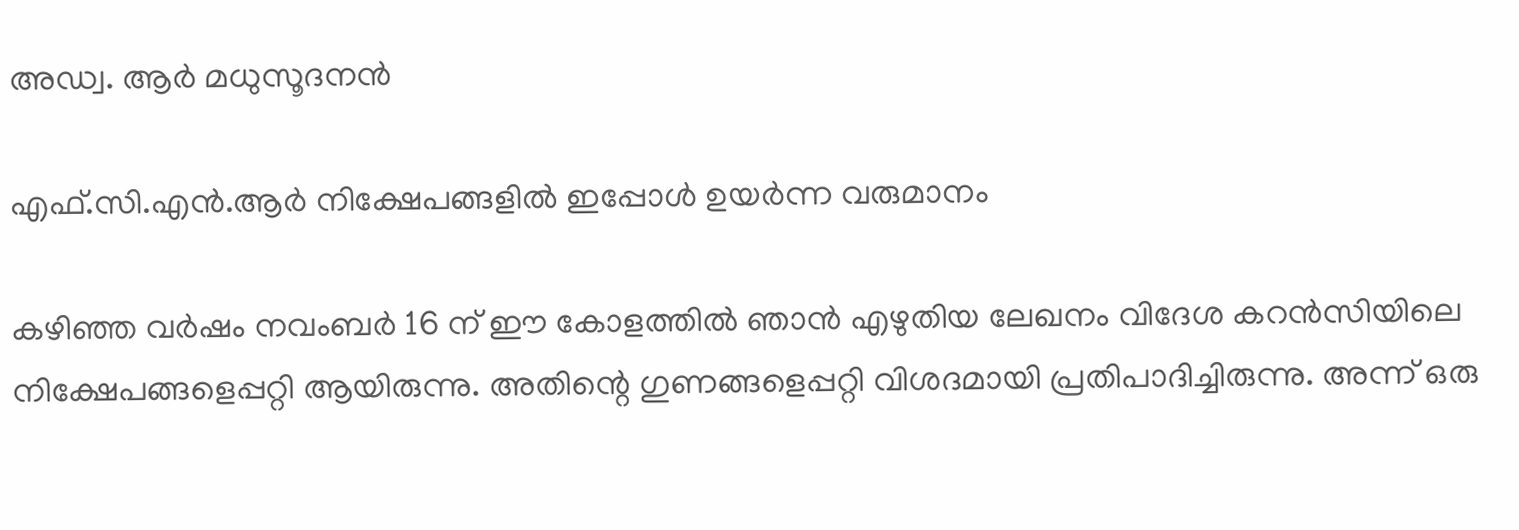അഡ്വ. ആർ മധുസൂദനൻ

എഫ്.സി.എൻ.ആർ നിക്ഷേപങ്ങളിൽ ഇപ്പോൾ ഉയർന്ന വരുമാനം

കഴിഞ്ഞ വർഷം നവംബർ 16 ന് ഈ കോളത്തിൽ ഞാൻ എഴുതിയ ലേഖനം വിദേശ കറൻസിയിലെ നിക്ഷേപങ്ങളെപ്പറ്റി ആയിരുന്നു. അതിന്റെ ഗുണങ്ങളെപ്പറ്റി വിശദമായി പ്രതിപാദിച്ചിരുന്നു. അന്ന് ഒരു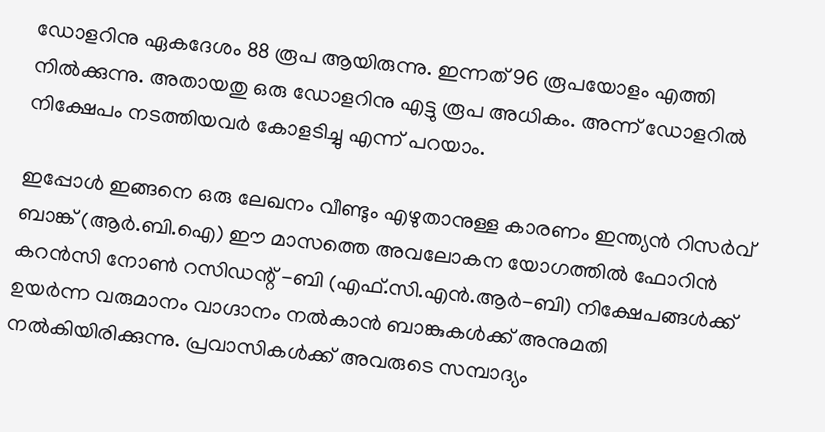ഡോളറിനു ഏകദേശം 88 രൂപ ആയിരുന്നു. ഇന്നത് 96 രൂപയോളം എത്തി നിൽക്കുന്നു. അതായതു ഒരു ഡോളറിനു എട്ടു രൂപ അധികം. അന്ന് ഡോളറിൽ നിക്ഷേപം നടത്തിയവർ കോളടിച്ചു എന്ന് പറയാം.

ഇപ്പോൾ ഇങ്ങനെ ഒരു ലേഖനം വീണ്ടും എഴുതാനുള്ള കാരണം ഇന്ത്യൻ റിസർവ് ബാങ്ക് (ആർ.ബി.ഐ) ഈ മാസത്തെ അവലോകന യോഗത്തിൽ ഫോറിൻ കറൻസി നോൺ റസിഡന്റ് -ബി (എഫ്.സി.എൻ.ആർ-ബി) നിക്ഷേപങ്ങൾക്ക് ഉയർന്ന വരുമാനം വാഗ്ദാനം നൽകാൻ ബാങ്കുകൾക്ക് അനുമതി നൽകിയിരിക്കുന്നു. പ്രവാസികൾക്ക് അവരുടെ സമ്പാദ്യം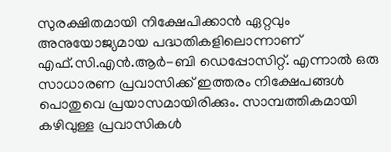സുരക്ഷിതമായി നിക്ഷേപിക്കാൻ ഏറ്റവും അനുയോജ്യമായ പദ്ധതികളിലൊന്നാണ് എഫ്.സി.എൻ.ആർ-ബി ഡെപ്പോസിറ്റ്. എന്നാൽ ഒരു സാധാരണ പ്രവാസിക്ക് ഇത്തരം നിക്ഷേപങ്ങൾ പൊതുവെ പ്രയാസമായിരിക്കും. സാമ്പത്തികമായി കഴിവുള്ള പ്രവാസികൾ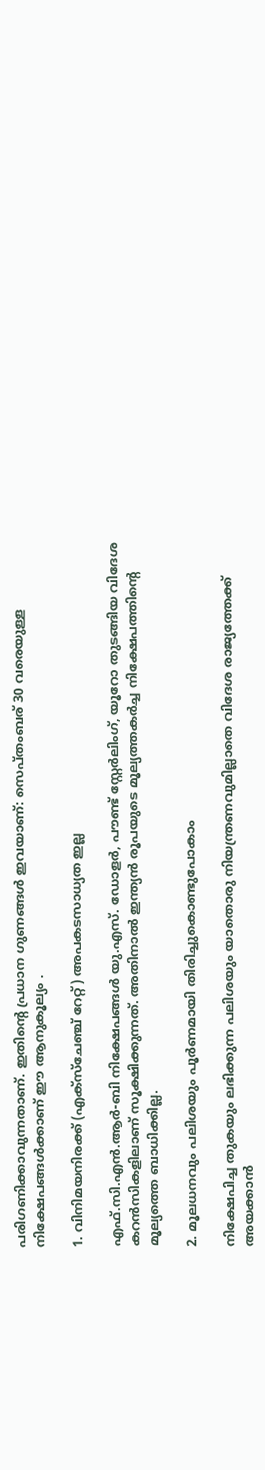പരിഗണിക്കാവുന്നതാണ്. ഇതിന്റെ പ്രധാന ഗുണങ്ങൾ ഇവയാണ്: സെപ്തംബര് 30 വരെയുള്ള നിക്ഷേപങ്ങൾക്കാണ് ഈ ആനുകൂല്യം .

1. വിനിമയനിരക്ക് (എക്സ്ചേഞ്ച് റേറ്റ്) അപകടസാധ്യത ഇല്ല

എഫ്.സി.എൻ.ആർ-ബി നിക്ഷേപങ്ങൾ യു.എസ്. ഡോളർ, പൗണ്ട് സ്റ്റേർലിംഗ്, യൂറോ തുടങ്ങിയ വിദേശ കറൻസികളിലാണ് സൂക്ഷിക്കുന്നത്. അതിനാൽ ഇന്ത്യൻ രൂപയുടെ മൂല്യത്തകർച്ച നിക്ഷേപത്തിന്റെ മൂല്യത്തെ ബാധിക്കില്ല.

2. മൂലധനവും പലിശയും പൂർണമായി തിരിച്ചുകൊണ്ടുപോകാം

നിക്ഷേപിച്ച തുകയും ലഭിക്കുന്ന പലിശയും യാതൊരു നിയന്ത്രണവുമില്ലാതെ വിദേശ രാജ്യത്തേക്ക് അയക്കാൻ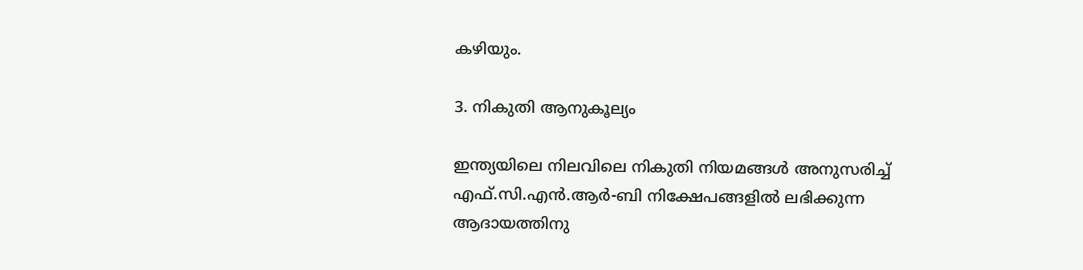കഴിയും.

3. നികുതി ആനുകൂല്യം

ഇന്ത്യയിലെ നിലവിലെ നികുതി നിയമങ്ങൾ അനുസരിച്ച് എഫ്.സി.എൻ.ആർ-ബി നിക്ഷേപങ്ങളിൽ ലഭിക്കുന്ന ആദായത്തിനു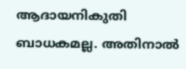ആദായനികുതി ബാധകമല്ല. അതിനാൽ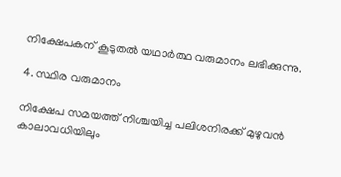നിക്ഷേപകന് കൂടുതൽ യഥാർത്ഥ വരുമാനം ലഭിക്കുന്നു.

4. സ്ഥിര വരുമാനം

നിക്ഷേപ സമയത്ത് നിശ്ചയിച്ച പലിശനിരക്ക് മുഴുവൻ കാലാവധിയിലും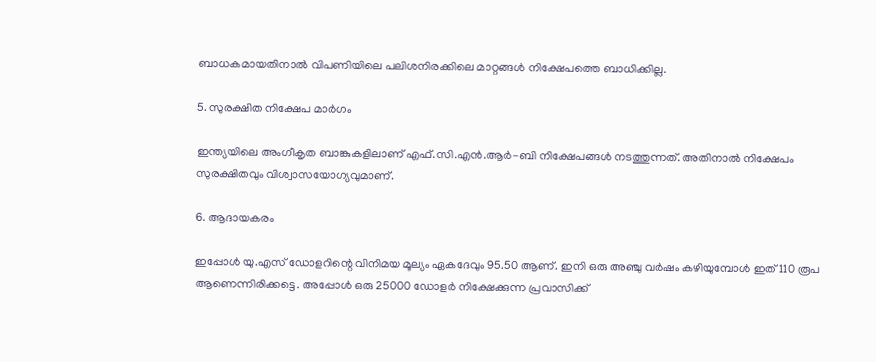ബാധകമായതിനാൽ വിപണിയിലെ പലിശനിരക്കിലെ മാറ്റങ്ങൾ നിക്ഷേപത്തെ ബാധിക്കില്ല.

5. സുരക്ഷിത നിക്ഷേപ മാർഗം

ഇന്ത്യയിലെ അംഗീകൃത ബാങ്കുകളിലാണ് എഫ്.സി.എൻ.ആർ-ബി നിക്ഷേപങ്ങൾ നടത്തുന്നത്. അതിനാൽ നിക്ഷേപം സുരക്ഷിതവും വിശ്വാസയോഗ്യവുമാണ്.

6. ആദായകരം

ഇപ്പോൾ യു.എസ് ഡോളറിന്റെ വിനിമയ മൂല്യം ഏകദേവും 95.50 ആണ്. ഇനി ഒരു അഞ്ചു വർഷം കഴിയുമ്പോൾ ഇത് 110 രൂപ ആണെന്നിരിക്കട്ടെ. അപ്പോൾ ഒരു 25000 ഡോളർ നിക്ഷേക്കുന്ന പ്രവാസിക്ക്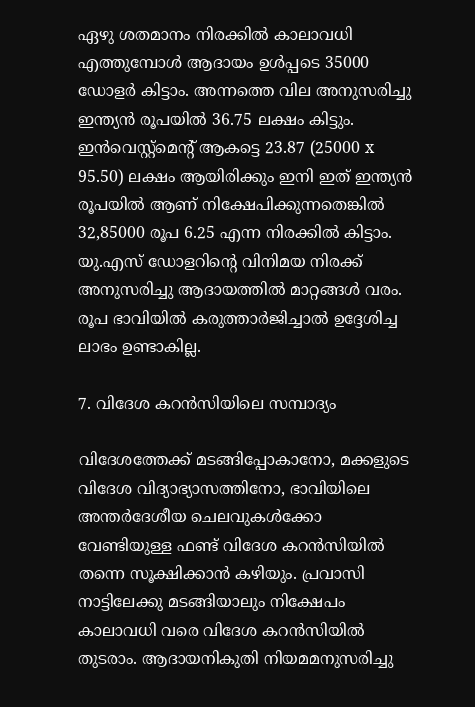ഏഴു ശതമാനം നിരക്കിൽ കാലാവധി എത്തുമ്പോൾ ആദായം ഉൾപ്പടെ 35000 ഡോളർ കിട്ടാം. അന്നത്തെ വില അനുസരിച്ചു ഇന്ത്യൻ രൂപയിൽ 36.75 ലക്ഷം കിട്ടും. ഇൻവെസ്റ്റ്മെന്റ് ആകട്ടെ 23.87 (25000 x 95.50) ലക്ഷം ആയിരിക്കും ഇനി ഇത് ഇന്ത്യൻ രൂപയിൽ ആണ് നിക്ഷേപിക്കുന്നതെങ്കിൽ 32,85000 രൂപ 6.25 എന്ന നിരക്കിൽ കിട്ടാം. യു.എസ് ഡോളറിന്റെ വിനിമയ നിരക്ക് അനുസരിച്ചു ആദായത്തിൽ മാറ്റങ്ങൾ വരം. രൂപ ഭാവിയിൽ കരുത്താർജിച്ചാൽ ഉദ്ദേശിച്ച ലാഭം ഉണ്ടാകില്ല.

7. വിദേശ കറൻസിയിലെ സമ്പാദ്യം

വിദേശത്തേക്ക് മടങ്ങിപ്പോകാനോ, മക്കളുടെ വിദേശ വിദ്യാഭ്യാസത്തിനോ, ഭാവിയിലെ അന്തർദേശീയ ചെലവുകൾക്കോ വേണ്ടിയുള്ള ഫണ്ട് വിദേശ കറൻസിയിൽ തന്നെ സൂക്ഷിക്കാൻ കഴിയും. പ്രവാസി നാട്ടിലേക്കു മടങ്ങിയാലും നിക്ഷേപം കാലാവധി വരെ വിദേശ കറൻസിയിൽ തുടരാം. ആദായനികുതി നിയമമനുസരിച്ചു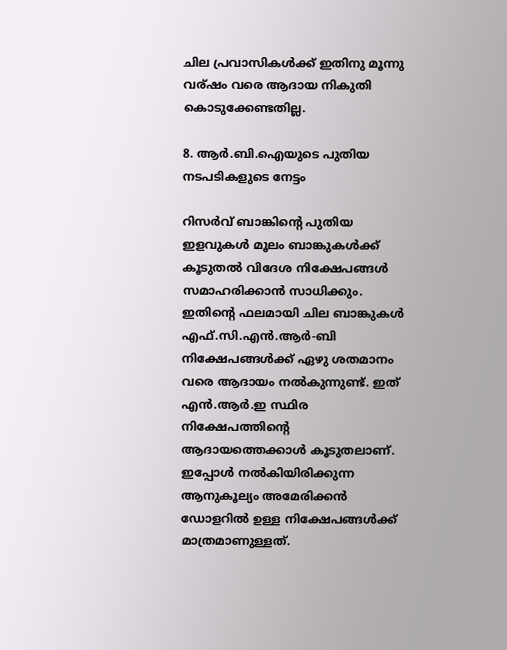ചില പ്രവാസികൾക്ക് ഇതിനു മൂന്നു വര്ഷം വരെ ആദായ നികുതി കൊടുക്കേണ്ടതില്ല.

8. ആർ.ബി.ഐയുടെ പുതിയ നടപടികളുടെ നേട്ടം

റിസർവ് ബാങ്കിന്റെ പുതിയ ഇളവുകൾ മൂലം ബാങ്കുകൾക്ക് കൂടുതൽ വിദേശ നിക്ഷേപങ്ങൾ സമാഹരിക്കാൻ സാധിക്കും. ഇതിന്റെ ഫലമായി ചില ബാങ്കുകൾ എഫ്.സി.എൻ.ആർ-ബി നിക്ഷേപങ്ങൾക്ക് ഏഴു ശതമാനം വരെ ആദായം നൽകുന്നുണ്ട്. ഇത് എൻ.ആർ.ഇ സ്ഥിര നിക്ഷേപത്തിന്റെ ആദായത്തെക്കാൾ കൂടുതലാണ്. ഇപ്പോൾ നൽകിയിരിക്കുന്ന ആനുകൂല്യം അമേരിക്കൻ ഡോളറിൽ ഉള്ള നിക്ഷേപങ്ങൾക്ക് മാത്രമാണുള്ളത്.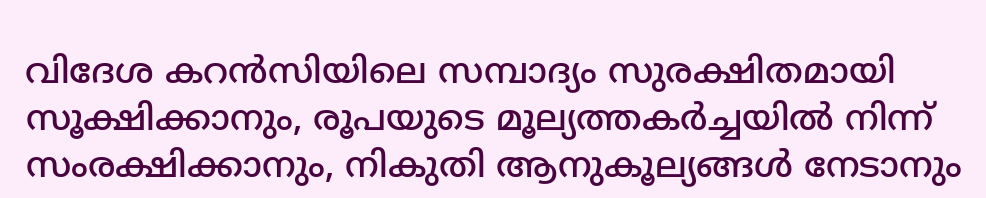വിദേശ കറൻസിയിലെ സമ്പാദ്യം സുരക്ഷിതമായി സൂക്ഷിക്കാനും, രൂപയുടെ മൂല്യത്തകർച്ചയിൽ നിന്ന് സംരക്ഷിക്കാനും, നികുതി ആനുകൂല്യങ്ങൾ നേടാനും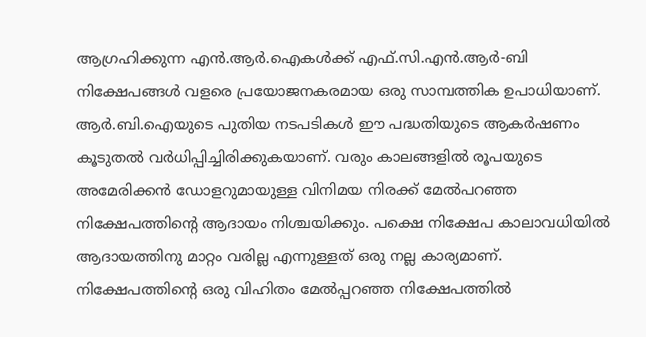ആഗ്രഹിക്കുന്ന എൻ.ആർ.ഐകൾക്ക് എഫ്.സി.എൻ.ആർ-ബി നിക്ഷേപങ്ങൾ വളരെ പ്രയോജനകരമായ ഒരു സാമ്പത്തിക ഉപാധിയാണ്. ആർ.ബി.ഐയുടെ പുതിയ നടപടികൾ ഈ പദ്ധതിയുടെ ആകർഷണം കൂടുതൽ വർധിപ്പിച്ചിരിക്കുകയാണ്. വരും കാലങ്ങളിൽ രൂപയുടെ അമേരിക്കൻ ഡോളറുമായുള്ള വിനിമയ നിരക്ക് മേൽപറഞ്ഞ നിക്ഷേപത്തിന്റെ ആദായം നിശ്ചയിക്കും. പക്ഷെ നിക്ഷേപ കാലാവധിയിൽ ആദായത്തിനു മാറ്റം വരില്ല എന്നുള്ളത് ഒരു നല്ല കാര്യമാണ്. നിക്ഷേപത്തിന്റെ ഒരു വിഹിതം മേൽപ്പറഞ്ഞ നിക്ഷേപത്തിൽ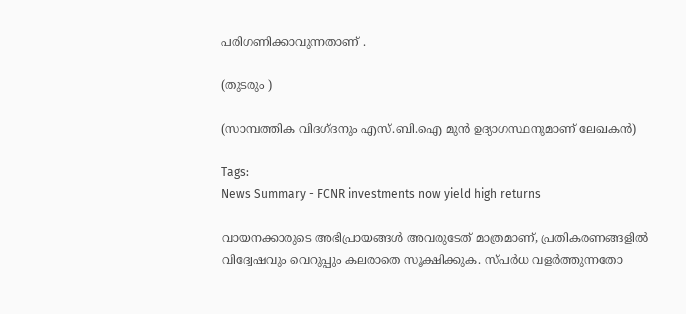പരിഗണിക്കാവുന്നതാണ് .

(തുടരും )

(സാമ്പത്തിക വിദഗ്ദനും എസ്.ബി.ഐ മുൻ ഉദ്യാഗസ്ഥനുമാണ് ലേഖകൻ)

Tags:
News Summary - FCNR investments now yield high returns

വായനക്കാരുടെ അഭിപ്രായങ്ങള്‍ അവരുടേത് മാത്രമാണ്, പ്രതികരണങ്ങളിൽ വിദ്വേഷവും വെറുപ്പും കലരാതെ സൂക്ഷിക്കുക. സ്പർധ വളർത്തുന്നതോ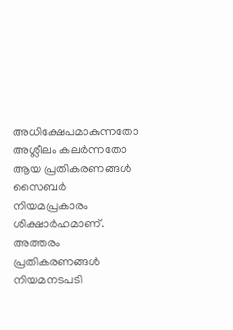അധിക്ഷേപമാകുന്നതോ അശ്ലീലം കലർന്നതോ ആയ പ്രതികരണങ്ങൾ സൈബർ നിയമപ്രകാരം ശിക്ഷാർഹമാണ്. അത്തരം പ്രതികരണങ്ങൾ നിയമനടപടി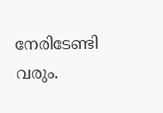നേരിടേണ്ടി വരും.